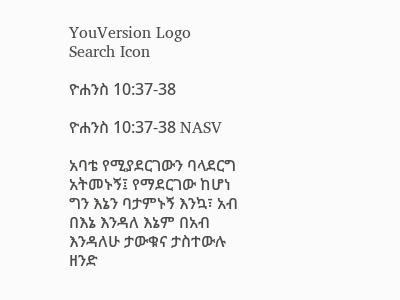YouVersion Logo
Search Icon

ዮሐንስ 10:37-38

ዮሐንስ 10:37-38 NASV

አባቴ የሚያደርገውን ባላደርግ አትመኑኝ፤ የማደርገው ከሆነ ግን እኔን ባታምኑኝ እንኳ፣ አብ በእኔ እንዳለ እኔም በአብ እንዳለሁ ታውቁና ታስተውሉ ዘንድ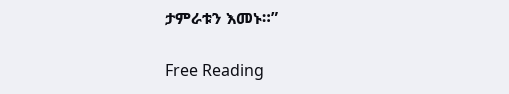ታምራቱን እመኑ።”

Free Reading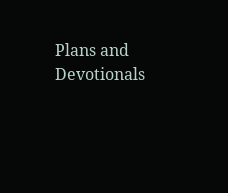Plans and Devotionals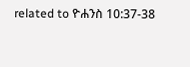related to ዮሐንስ 10:37-38